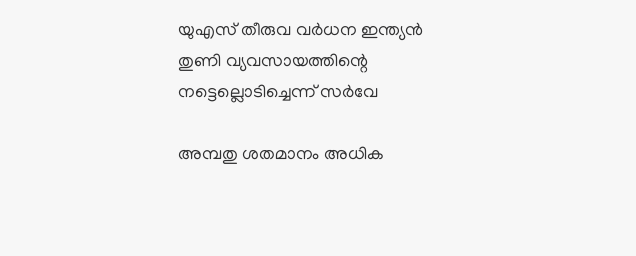യുഎസ് തീരുവ വര്‍ധന ഇന്ത്യന്‍ തുണി വ്യവസായത്തിന്റെ നട്ടെല്ലൊടിച്ചെന്ന് സര്‍വേ

അമ്പതു ശതമാനം അധിക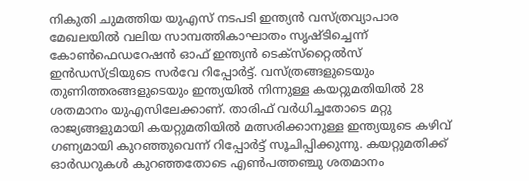നികുതി ചുമത്തിയ യുഎസ് നടപടി ഇന്ത്യന്‍ വസ്ത്രവ്യാപാര മേഖലയില്‍ വലിയ സാമ്പത്തികാഘാതം സൃഷ്ടിച്ചെന്ന് കോണ്‍ഫെഡറേഷന്‍ ഓഫ് ഇന്ത്യന്‍ ടെക്‌സ്‌റ്റൈല്‍സ് ഇന്‍ഡസ്ട്രിയുടെ സര്‍വേ റിപ്പോര്‍ട്ട്. വസ്ത്രങ്ങളുടെയും തുണിത്തരങ്ങളുടെയും ഇന്ത്യയില്‍ നിന്നുള്ള കയറ്റുമതിയില്‍ 28 ശതമാനം യുഎസിലേക്കാണ്. താരിഫ് വര്‍ധിച്ചതോടെ മറ്റു രാജ്യങ്ങളുമായി കയറ്റുമതിയില്‍ മത്സരിക്കാനുള്ള ഇന്ത്യയുടെ കഴിവ് ഗണ്യമായി കുറഞ്ഞുവെന്ന് റിപ്പോര്‍ട്ട് സൂചിപ്പിക്കുന്നു. കയറ്റുമതിക്ക് ഓര്‍ഡറുകള്‍ കുറഞ്ഞതോടെ എണ്‍പത്തഞ്ചു ശതമാനം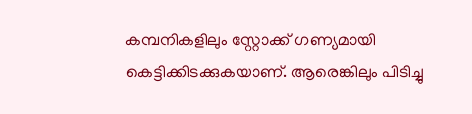കമ്പനികളിലും സ്റ്റോക്ക് ഗണ്യമായി കെട്ടിക്കിടക്കുകയാണ്. ആരെങ്കിലും പിടിച്ചു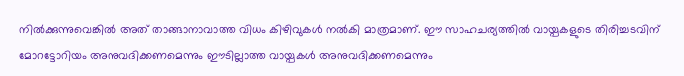നില്‍ക്കുന്നുവെങ്കില്‍ അത് താങ്ങാനാവാത്ത വിധം കിഴിവുകള്‍ നല്‍കി മാത്രമാണ്. ഈ സാഹചര്യത്തില്‍ വായ്പകളുടെ തിരിച്ചടവിന് മോറട്ടോറിയം അനുവദിക്കണമെന്നും ഈടില്ലാത്ത വായ്പകള്‍ അനുവദിക്കണമെന്നും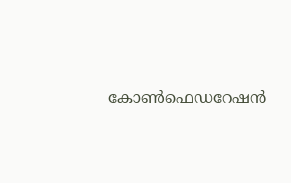കോണ്‍ഫെഡറേഷന്‍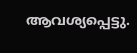ആവശ്യപ്പെട്ടു.